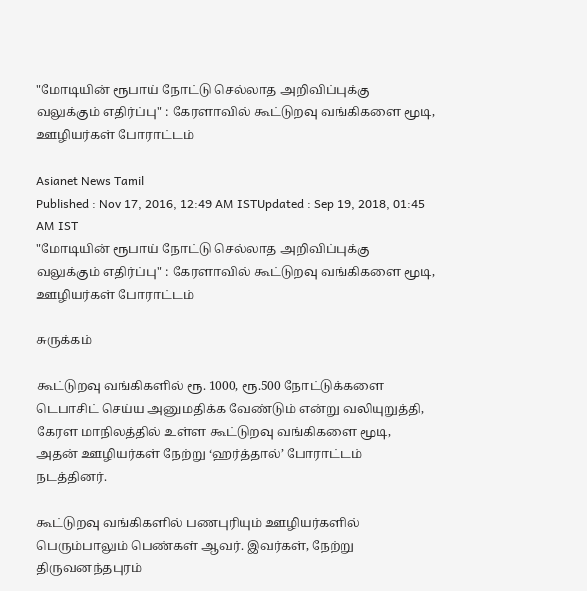"மோடியின் ரூபாய் நோட்டு செல்லாத அறிவிப்புக்கு வலுக்கும் எதிர்ப்பு" : கேரளாவில் கூட்டுறவு வங்கிகளை மூடி, ஊழியர்கள் போராட்டம்

Asianet News Tamil
Published : Nov 17, 2016, 12:49 AM ISTUpdated : Sep 19, 2018, 01:45 AM IST
"மோடியின் ரூபாய் நோட்டு செல்லாத அறிவிப்புக்கு வலுக்கும் எதிர்ப்பு" : கேரளாவில் கூட்டுறவு வங்கிகளை மூடி, ஊழியர்கள் போராட்டம்

சுருக்கம்

கூட்டுறவு வங்கிகளில் ரூ. 1000, ரூ.500 நோட்டுக்களை டெபாசிட் செய்ய அனுமதிக்க வேண்டும் என்று வலியுறுத்தி, கேரள மாநிலத்தில் உள்ள கூட்டுறவு வங்கிகளை மூடி, அதன் ஊழியர்கள் நேற்று ‘ஹர்த்தால்’ போராட்டம் நடத்தினர்.

கூட்டுறவு வங்கிகளில் பணபுரியும் ஊழியர்களில் பெரும்பாலும் பெண்கள் ஆவர். இவர்கள், நேற்று திருவனந்தபுரம்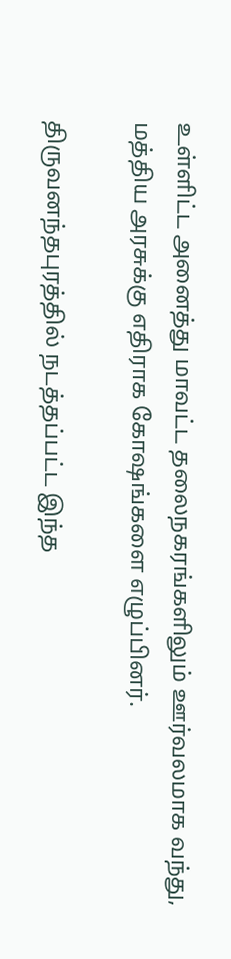உள்ளிட்ட அனைத்து மாவட்ட தலைநகரங்களிலும் ஊர்வலமாக வந்து, மத்திய அரசுக்கு எதிராக கோஷங்களை எழுப்பினர்.

திருவனந்தபுரத்தில் நடத்தப்பட்ட இந்த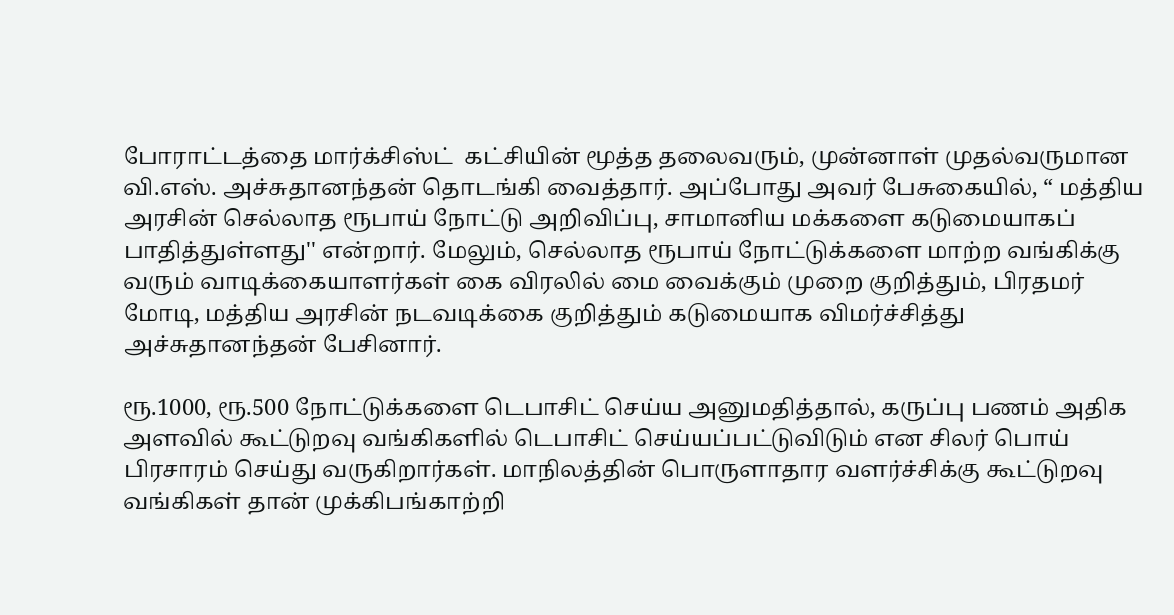போராட்டத்தை மார்க்சிஸ்ட்  கட்சியின் மூத்த தலைவரும், முன்னாள் முதல்வருமான வி.எஸ். அச்சுதானந்தன் தொடங்கி வைத்தார். அப்போது அவர் பேசுகையில், “ மத்திய அரசின் செல்லாத ரூபாய் நோட்டு அறிவிப்பு, சாமானிய மக்களை கடுமையாகப் பாதித்துள்ளது'' என்றார். மேலும், செல்லாத ரூபாய் நோட்டுக்களை மாற்ற வங்கிக்கு வரும் வாடிக்கையாளர்கள் கை விரலில் மை வைக்கும் முறை குறித்தும், பிரதமர் மோடி, மத்திய அரசின் நடவடிக்கை குறித்தும் கடுமையாக விமர்ச்சித்து அச்சுதானந்தன் பேசினார்.

ரூ.1000, ரூ.500 நோட்டுக்களை டெபாசிட் செய்ய அனுமதித்தால், கருப்பு பணம் அதிக அளவில் கூட்டுறவு வங்கிகளில் டெபாசிட் செய்யப்பட்டுவிடும் என சிலர் பொய் பிரசாரம் செய்து வருகிறார்கள். மாநிலத்தின் பொருளாதார வளர்ச்சிக்கு கூட்டுறவு வங்கிகள் தான் முக்கிபங்காற்றி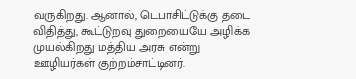வருகிறது. ஆனால், டெபாசிட்டுக்கு தடை விதித்து, கூட்டுறவு துறையையே அழிக்க முயல்கிறது மத்திய அரசு என்று ஊழியர்கள் குற்றம்சாட்டினர்.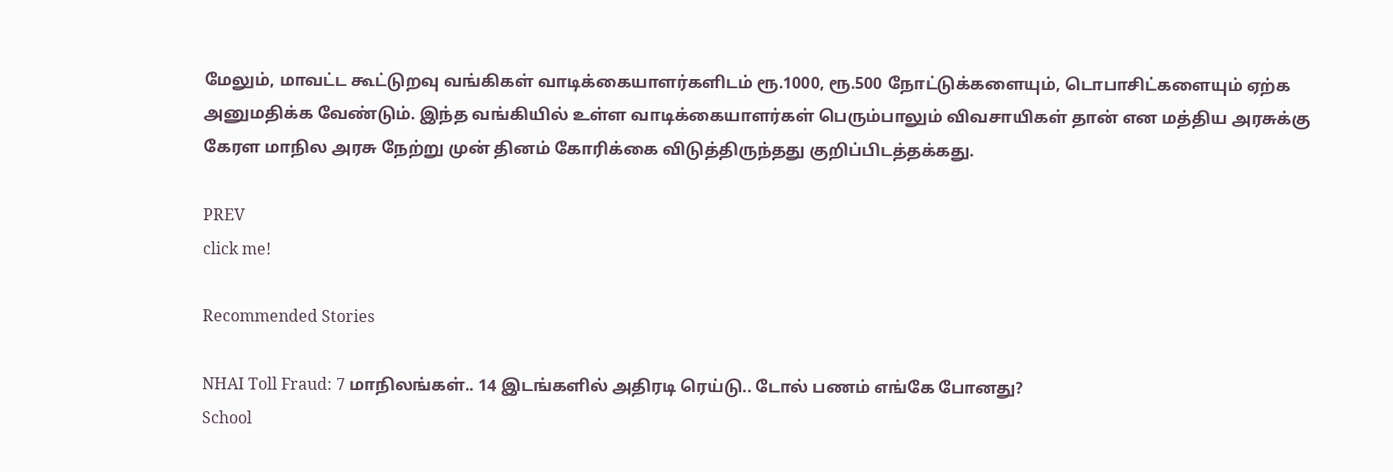மேலும், மாவட்ட கூட்டுறவு வங்கிகள் வாடிக்கையாளர்களிடம் ரூ.1000, ரூ.500 நோட்டுக்களையும், டொபாசிட்களையும் ஏற்க அனுமதிக்க வேண்டும். இந்த வங்கியில் உள்ள வாடிக்கையாளர்கள் பெரும்பாலும் விவசாயிகள் தான் என மத்திய அரசுக்கு கேரள மாநில அரசு நேற்று முன் தினம் கோரிக்கை விடுத்திருந்தது குறிப்பிடத்தக்கது.

PREV
click me!

Recommended Stories

NHAI Toll Fraud: 7 மாநிலங்கள்.. 14 இடங்களில் அதிரடி ரெய்டு.. டோல் பணம் எங்கே போனது?
School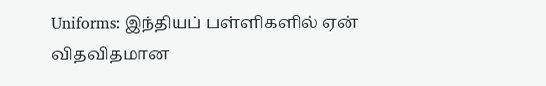Uniforms: இந்தியப் பள்ளிகளில் ஏன் விதவிதமான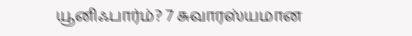யூனிஃபார்ம்? 7 சுவாரஸ்யமான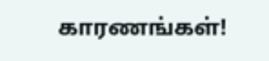காரணங்கள்!